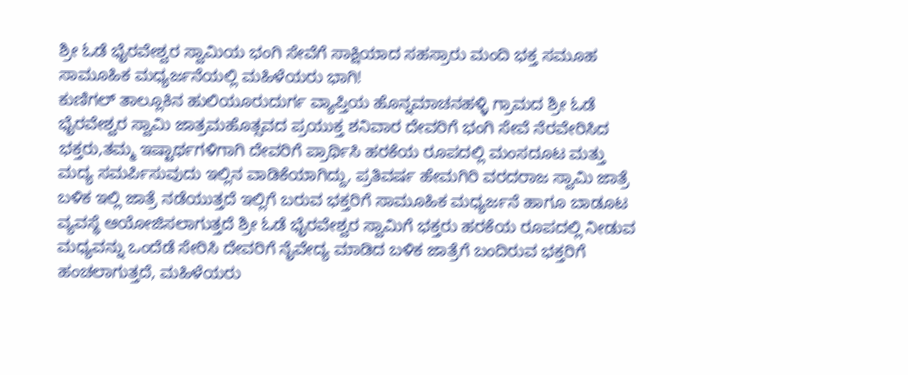ಶ್ರೀ ಓಡೆ ಭೈರವೇಶ್ವರ ಸ್ವಾಮಿಯ ಭಂಗಿ ಸೇವೆಗೆ ಸಾಕ್ಷಿಯಾದ ಸಹಸ್ರಾರು ಮಂದಿ ಭಕ್ತ ಸಮೂಹ ಸಾಮೂಹಿಕ ಮಧ್ಯರ್ಜನೆಯಲ್ಲಿ ಮಹಿಳೆಯರು ಭಾಗಿ!
ಕುಣಿಗಲ್ ತಾಲ್ಲೂಕಿನ ಹುಲಿಯೂರುದುರ್ಗ ವ್ಯಾಪ್ತಿಯ ಹೊನ್ನಮಾಚನಹಳ್ಳಿ ಗ್ರಾಮದ ಶ್ರೀ ಓಡೆ ಭೈರವೇಶ್ವರ ಸ್ವಾಮಿ ಜಾತ್ರಮಹೊತ್ಸವದ ಪ್ರಯುಕ್ತ ಶನಿವಾರ ದೇವರಿಗೆ ಭಂಗಿ ಸೇವೆ ನೆರವೇರಿಸಿದ ಭಕ್ತರು,ತಮ್ಮ ಇಷ್ಟಾರ್ಥಗಳಿಗಾಗಿ ದೇವರಿಗೆ ಪ್ರಾರ್ಥಿಸಿ ಹರಕೆಯ ರೂಪದಲ್ಲಿ ಮಂಸದೂಟ ಮತ್ತು ಮದ್ಯ ಸಮರ್ಪಿಸುವುದು ಇಲ್ಲಿನ ವಾಡಿಕೆಯಾಗಿದ್ದು, ಪ್ರತಿವರ್ಷ ಹೇಮಗಿರಿ ವರದರಾಜ ಸ್ವಾಮಿ ಜಾತ್ರೆ ಬಳಿಕ ಇಲ್ಲಿ ಜಾತ್ರೆ ನಡೆಯುತ್ತದೆ ಇಲ್ಲಿಗೆ ಬರುವ ಭಕ್ತರಿಗೆ ಸಾಮೂಹಿಕ ಮಧ್ಯರ್ಜನೆ ಹಾಗೂ ಬಾಡೂಟ ವ್ಯವಸ್ಥೆ ಆಯೋಜಿಸಲಾಗುತ್ತದೆ ಶ್ರೀ ಓಡೆ ಭೈರವೇಶ್ವರ ಸ್ವಾಮಿಗೆ ಭಕ್ತರು ಹರಕೆಯ ರೂಪದಲ್ಲಿ ನೀಡುವ ಮಧ್ಯವನ್ನು ಒಂದೆಡೆ ಸೇರಿಸಿ ದೇವರಿಗೆ ನೈವೇದ್ಯ ಮಾಡಿದ ಬಳಿಕ ಜಾತ್ರೆಗೆ ಬಂದಿರುವ ಭಕ್ತರಿಗೆ ಹಂಚಲಾಗುತ್ತದೆ, ಮಹಿಳೆಯರು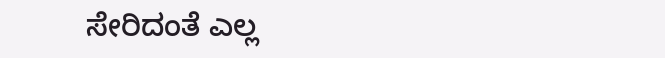ಸೇರಿದಂತೆ ಎಲ್ಲ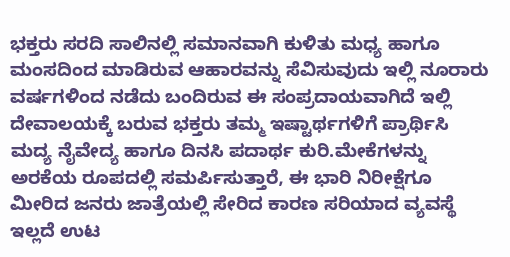ಭಕ್ತರು ಸರದಿ ಸಾಲಿನಲ್ಲಿ ಸಮಾನವಾಗಿ ಕುಳಿತು ಮಧ್ಯ ಹಾಗೂ ಮಂಸದಿಂದ ಮಾಡಿರುವ ಆಹಾರವನ್ನು ಸೆವಿಸುವುದು ಇಲ್ಲಿ ನೂರಾರು ವರ್ಷಗಳಿಂದ ನಡೆದು ಬಂದಿರುವ ಈ ಸಂಪ್ರದಾಯವಾಗಿದೆ ಇಲ್ಲಿ ದೇವಾಲಯಕ್ಕೆ ಬರುವ ಭಕ್ತರು ತಮ್ಮ ಇಷ್ಟಾರ್ಥಗಳಿಗೆ ಪ್ರಾರ್ಥಿಸಿ ಮದ್ಯ ನೈವೇದ್ಯ ಹಾಗೂ ದಿನಸಿ ಪದಾರ್ಥ ಕುರಿ.ಮೇಕೆಗಳನ್ನು ಅರಕೆಯ ರೂಪದಲ್ಲಿ ಸಮರ್ಪಿಸುತ್ತಾರೆ, ಈ ಭಾರಿ ನಿರೀಕ್ಷೆಗೂ ಮೀರಿದ ಜನರು ಜಾತ್ರೆಯಲ್ಲಿ ಸೇರಿದ ಕಾರಣ ಸರಿಯಾದ ವ್ಯವಸ್ಥೆ ಇಲ್ಲದೆ ಉಟ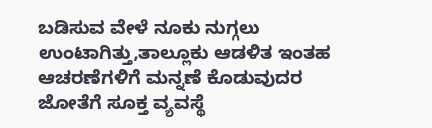ಬಡಿಸುವ ವೇಳೆ ನೂಕು ನುಗ್ಗಲು ಉಂಟಾಗಿತ್ತು,ತಾಲ್ಲೂಕು ಆಡಳಿತ ಇಂತಹ ಆಚರಣೆಗಳಿಗೆ ಮನ್ನಣೆ ಕೊಡುವುದರ ಜೋತೆಗೆ ಸೂಕ್ತ ವ್ಯವಸ್ಥೆ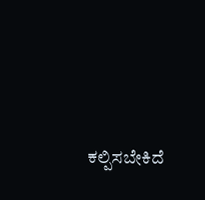ಕಲ್ಪಿಸಬೇಕಿದೆ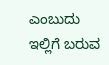ಎಂಬುದು ಇಲ್ಲಿಗೆ ಬರುವ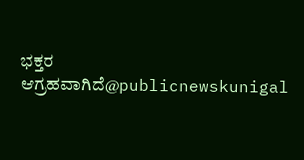ಭಕ್ತರ ಆಗ್ರಹವಾಗಿದೆ@publicnewskunigal